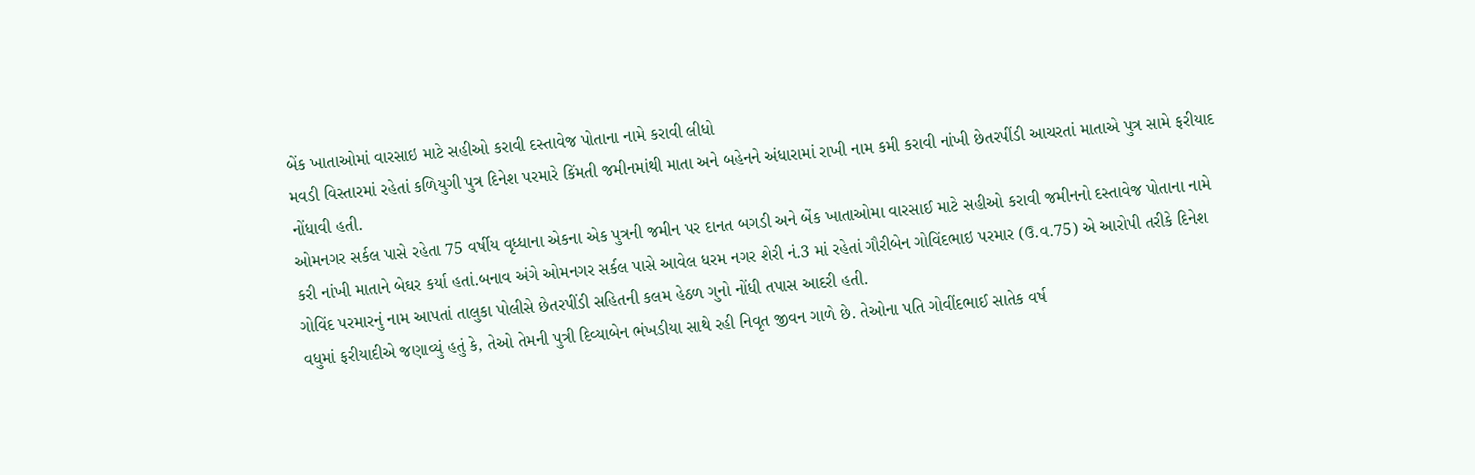બેંક ખાતાઓમાં વારસાઇ માટે સહીઓ કરાવી દસ્તાવેજ પોતાના નામે કરાવી લીધો
મવડી વિસ્તારમાં રહેતાં કળિયુગી પુત્ર દિનેશ પરમારે કિંમતી જમીનમાંથી માતા અને બહેનને અંધારામાં રાખી નામ કમી કરાવી નાંખી છેતરપીંડી આચરતાં માતાએ પુત્ર સામે ફરીયાદ નોંધાવી હતી.
ઓમનગર સર્કલ પાસે રહેતા 75 વર્ષીય વૃધ્ધાના એકના એક પુત્રની જમીન પર દાનત બગડી અને બેંક ખાતાઓમા વારસાઈ માટે સહીઓ કરાવી જમીનનો દસ્તાવેજ પોતાના નામે કરી નાંખી માતાને બેઘર કર્યા હતાં.બનાવ અંગે ઓમનગર સર્કલ પાસે આવેલ ધરમ નગર શેરી નં.3 માં રહેતાં ગૌરીબેન ગોવિંદભાઇ પરમાર (ઉ.વ.75) એ આરોપી તરીકે દિનેશ ગોવિંદ પરમારનું નામ આપતાં તાલુકા પોલીસે છેતરપીંડી સહિતની કલમ હેઠળ ગુનો નોંધી તપાસ આદરી હતી.
વધુમાં ફરીયાદીએ જણાવ્યું હતું કે, તેઓ તેમની પુત્રી દિવ્યાબેન ભંખડીયા સાથે રહી નિવૃત જીવન ગાળે છે. તેઓના પતિ ગોવીંદભાઈ સાતેક વર્ષ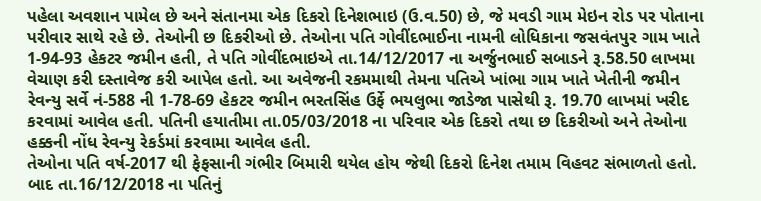પહેલા અવશાન પામેલ છે અને સંતાનમા એક દિકરો દિનેશભાઇ (ઉ.વ.50) છે, જે મવડી ગામ મેઇન રોડ પર પોતાના પરીવાર સાથે રહે છે. તેઓની છ દિકરીઓ છે. તેઓના પતિ ગોવીંદભાઈના નામની લોધિકાના જસવંતપુર ગામ ખાતે 1-94-93 હેકટર જમીન હતી, તે પતિ ગોવીંદભાઇએ તા.14/12/2017 ના અર્જુનભાઈ સબાડને રૂ.58.50 લાખમા વેચાણ કરી દસ્તાવેજ કરી આપેલ હતો. આ અવેજની રકમમાથી તેમના પતિએ ખાંભા ગામ ખાતે ખેતીની જમીન રેવન્યુ સર્વે નં-588 ની 1-78-69 હેકટર જમીન ભરતસિંહ ઉર્ફે ભયલુભા જાડેજા પાસેથી રૂ. 19.70 લાખમાં ખરીદ કરવામાં આવેલ હતી. પતિની હયાતીમા તા.05/03/2018 ના પરિવાર એક દિકરો તથા છ દિકરીઓ અને તેઓના હક્કની નોંધ રેવન્યુ રેકર્ડમાં કરવામા આવેલ હતી.
તેઓના પતિ વર્ષ-2017 થી ફેફસાની ગંભીર બિમારી થયેલ હોય જેથી દિકરો દિનેશ તમામ વિહવટ સંભાળતો હતો. બાદ તા.16/12/2018 ના પતિનું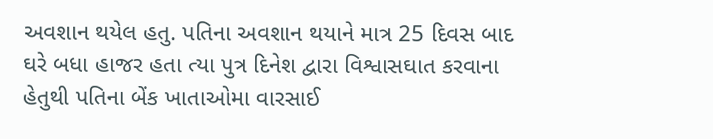અવશાન થયેલ હતુ. પતિના અવશાન થયાને માત્ર 25 દિવસ બાદ ઘરે બધા હાજર હતા ત્યા પુત્ર દિનેશ દ્વારા વિશ્વાસઘાત કરવાના હેતુથી પતિના બેંક ખાતાઓમા વારસાઈ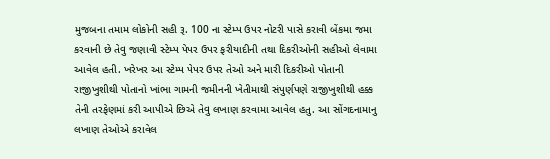મુજબના તમામ લોકોની સહી રૂ. 100 ના સ્ટેમ્પ ઉપર નોટરી પાસે કરાવી બેંકમા જમા કરવાની છે તેવુ જણાવી સ્ટેમ્પ પેપર ઉપર ફરીયાદીની તથા દિકરીઓની સહીઓ લેવામા આવેલ હતી. ખરેખર આ સ્ટેમ્પ પેપર ઉપર તેઓ અને મારી દિકરીઓ પોતાની રાજીખુશીથી પોતાનો ખાંભા ગામની જમીનની ખેતીમાથી સંપુર્ણપણે રાજીખુશીથી હક્ક તેની તરફેણમાં કરી આપીએ છિએ તેવુ લખાણ કરવામા આવેલ હતુ. આ સોંગદનામાનુ લખાણ તેઓએ કરાવેલ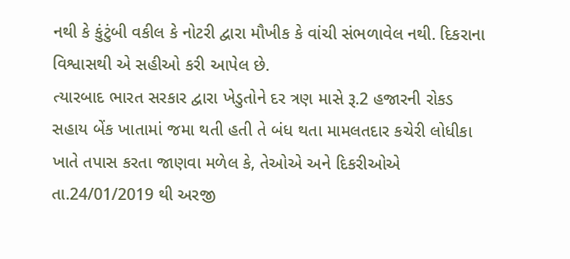નથી કે કુંટુંબી વકીલ કે નોટરી દ્વારા મૌખીક કે વાંચી સંભળાવેલ નથી. દિકરાના વિશ્વાસથી એ સહીઓ કરી આપેલ છે.
ત્યારબાદ ભારત સરકાર દ્વારા ખેડુતોને દર ત્રણ માસે રૂ.2 હજારની રોકડ સહાય બેંક ખાતામાં જમા થતી હતી તે બંધ થતા મામલતદાર કચેરી લોધીકા ખાતે તપાસ કરતા જાણવા મળેલ કે, તેઓએ અને દિકરીઓએ તા.24/01/2019 થી અરજી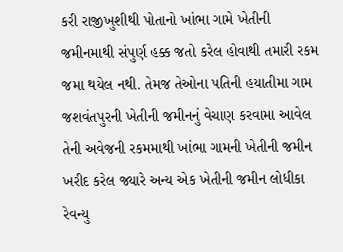કરી રાજીખુશીથી પોતાનો ખાંભા ગામે ખેતીની જમીનમાથી સંપુર્ણ હક્ક જતો કરેલ હોવાથી તમારી રકમ જમા થયેલ નથી. તેમજ તેઓના પતિની હયાતીમા ગામ જશવંતપુરની ખેતીની જમીનનું વેચાણ કરવામા આવેલ તેની અવેજની રકમમાથી ખાંભા ગામની ખેતીની જમીન ખરીદ કરેલ જ્યારે અન્ય એક ખેતીની જમીન લોધીકા રેવન્યુ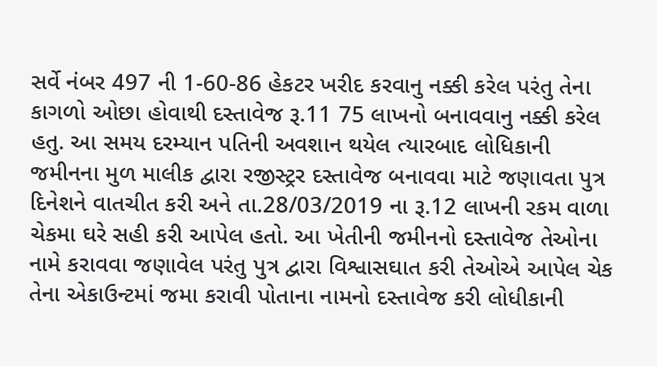સર્વે નંબર 497 ની 1-60-86 હેકટર ખરીદ કરવાનુ નક્કી કરેલ પરંતુ તેના કાગળો ઓછા હોવાથી દસ્તાવેજ રૂ.11 75 લાખનો બનાવવાનુ નક્કી કરેલ હતુ. આ સમય દરમ્યાન પતિની અવશાન થયેલ ત્યારબાદ લોધિકાની જમીનના મુળ માલીક દ્વારા રજીસ્ટ્રર દસ્તાવેજ બનાવવા માટે જણાવતા પુત્ર દિનેશને વાતચીત કરી અને તા.28/03/2019 ના રૂ.12 લાખની રકમ વાળા ચેકમા ઘરે સહી કરી આપેલ હતો. આ ખેતીની જમીનનો દસ્તાવેજ તેઓના નામે કરાવવા જણાવેલ પરંતુ પુત્ર દ્વારા વિશ્વાસઘાત કરી તેઓએ આપેલ ચેક તેના એકાઉન્ટમાં જમા કરાવી પોતાના નામનો દસ્તાવેજ કરી લોધીકાની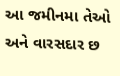આ જમીનમા તેઓ અને વારસદાર છ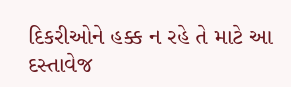દિકરીઓને હક્ક ન રહે તે માટે આ દસ્તાવેજ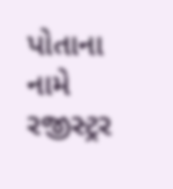પોતાના નામે રજીસ્ટ્રર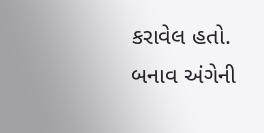કરાવેલ હતો. બનાવ અંગેની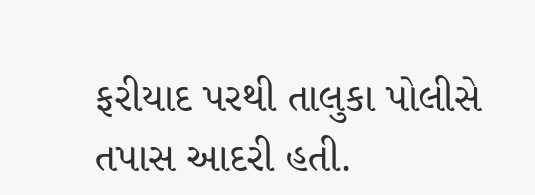ફરીયાદ પરથી તાલુકા પોલીસે તપાસ આદરી હતી.